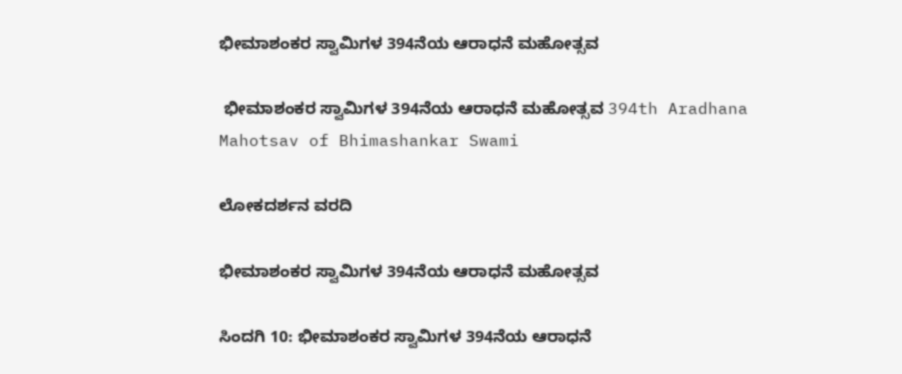ಭೀಮಾಶಂಕರ ಸ್ವಾಮಿಗಳ 394ನೆಯ ಆರಾಧನೆ ಮಹೋತ್ಸವ

 ಭೀಮಾಶಂಕರ ಸ್ವಾಮಿಗಳ 394ನೆಯ ಆರಾಧನೆ ಮಹೋತ್ಸವ 394th Aradhana Mahotsav of Bhimashankar Swami

ಲೋಕದರ್ಶನ ವರದಿ

ಭೀಮಾಶಂಕರ ಸ್ವಾಮಿಗಳ 394ನೆಯ ಆರಾಧನೆ ಮಹೋತ್ಸವ

ಸಿಂದಗಿ 10: ಭೀಮಾಶಂಕರ ಸ್ವಾಮಿಗಳ 394ನೆಯ ಆರಾಧನೆ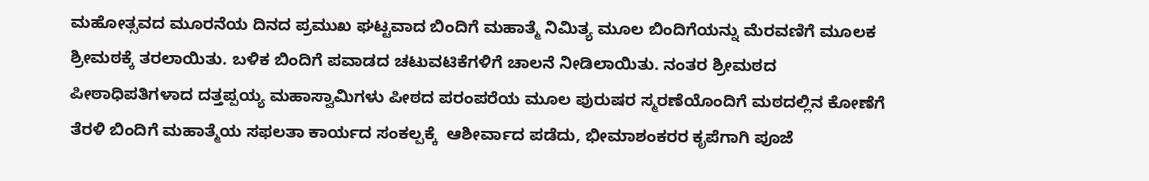ಮಹೋತ್ಸವದ ಮೂರನೆಯ ದಿನದ ಪ್ರಮುಖ ಘಟ್ಟವಾದ ಬಿಂದಿಗೆ ಮಹಾತ್ಮೆ ನಿಮಿತ್ಯ ಮೂಲ ಬಿಂದಿಗೆಯನ್ನು ಮೆರವಣಿಗೆ ಮೂಲಕ ಶ್ರೀಮಠಕ್ಕೆ ತರಲಾಯಿತು. ಬಳಿಕ ಬಿಂದಿಗೆ ಪವಾಡದ ಚಟುವಟಿಕೆಗಳಿಗೆ ಚಾಲನೆ ನೀಡಿಲಾಯಿತು. ನಂತರ ಶ್ರೀಮಠದ ಪೀಠಾಧಿಪತಿಗಳಾದ ದತ್ತಪ್ಪಯ್ಯ ಮಹಾಸ್ವಾಮಿಗಳು ಪೀಠದ ಪರಂಪರೆಯ ಮೂಲ ಪುರುಷರ ಸ್ಮರಣೆಯೊಂದಿಗೆ ಮಠದಲ್ಲಿನ ಕೋಣೆಗೆ ತೆರಳಿ ಬಿಂದಿಗೆ ಮಹಾತ್ಮೆಯ ಸಫಲತಾ ಕಾರ್ಯದ ಸಂಕಲ್ಪಕ್ಕೆ  ಆಶೀರ್ವಾದ ಪಡೆದು, ಭೀಮಾಶಂಕರರ ಕೃಪೆಗಾಗಿ ಪೂಜೆ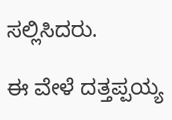ಸಲ್ಲಿಸಿದರು.

ಈ ವೇಳೆ ದತ್ತಪ್ಪಯ್ಯ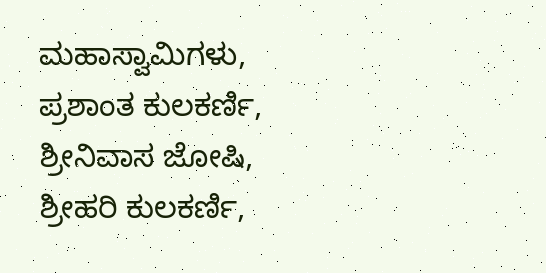ಮಹಾಸ್ವಾಮಿಗಳು, ಪ್ರಶಾಂತ ಕುಲಕರ್ಣಿ, ಶ್ರೀನಿವಾಸ ಜೋಷಿ, ಶ್ರೀಹರಿ ಕುಲಕರ್ಣಿ,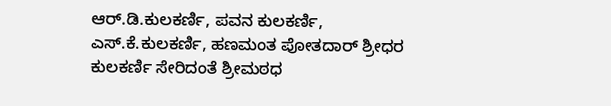ಆರ್‌.ಡಿ.ಕುಲಕರ್ಣಿ, ಪವನ ಕುಲಕರ್ಣಿ, ಎಸ್‌.ಕೆ.ಕುಲಕರ್ಣಿ, ಹಣಮಂತ ಪೋತದಾರ್ ಶ್ರೀಧರ ಕುಲಕರ್ಣಿ ಸೇರಿದಂತೆ ಶ್ರೀಮಠಧ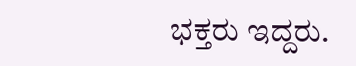ಭಕ್ತರು ಇದ್ದರು.